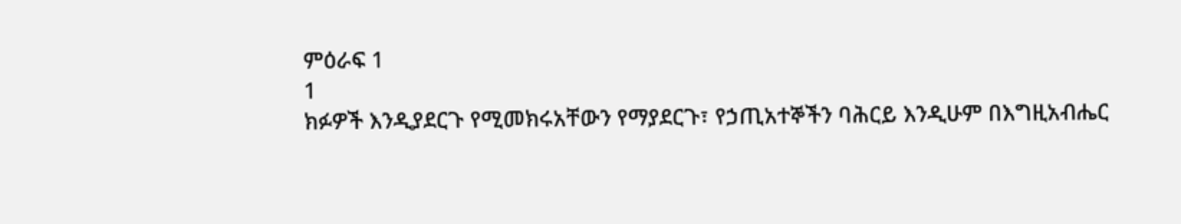ምዕራፍ 1
1
ክፉዎች እንዲያደርጉ የሚመክሩአቸውን የማያደርጉ፣ የኃጢአተኞችን ባሕርይ እንዲሁም በእግዚአብሔር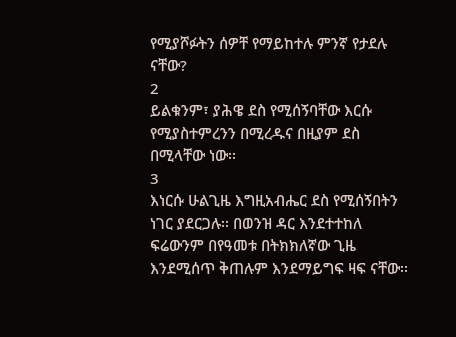የሚያሾፉትን ሰዎቸ የማይከተሉ ምንኛ የታደሉ ናቸው?
2
ይልቁንም፣ ያሕዌ ደስ የሚሰኝባቸው እርሱ የሚያስተምረንን በሚረዱና በዚያም ደስ በሚላቸው ነው፡፡
3
እነርሱ ሁልጊዜ እግዚአብሔር ደስ የሚሰኝበትን ነገር ያደርጋሉ፡፡ በወንዝ ዳር እንደተተከለ ፍሬውንም በየዓመቱ በትክክለኛው ጊዜ እንደሚሰጥ ቅጠሉም እንደማይግፍ ዛፍ ናቸው፡፡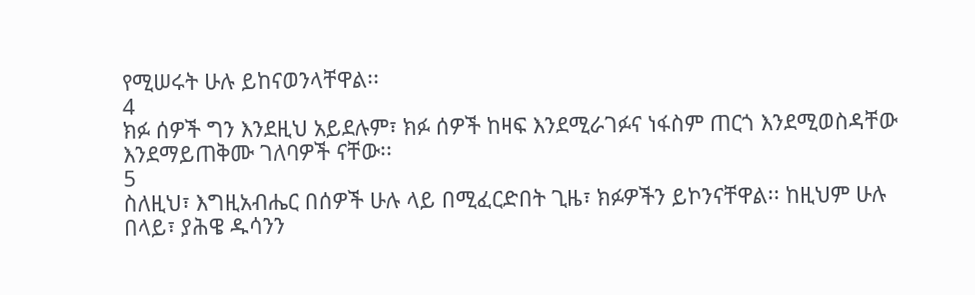የሚሠሩት ሁሉ ይከናወንላቸዋል፡፡
4
ክፉ ሰዎች ግን እንደዚህ አይደሉም፣ ክፉ ሰዎች ከዛፍ እንደሚራገፉና ነፋስም ጠርጎ እንደሚወስዳቸው እንደማይጠቅሙ ገለባዎች ናቸው፡፡
5
ስለዚህ፣ እግዚአብሔር በሰዎች ሁሉ ላይ በሚፈርድበት ጊዜ፣ ክፉዎችን ይኮንናቸዋል፡፡ ከዚህም ሁሉ በላይ፣ ያሕዌ ዱሳንን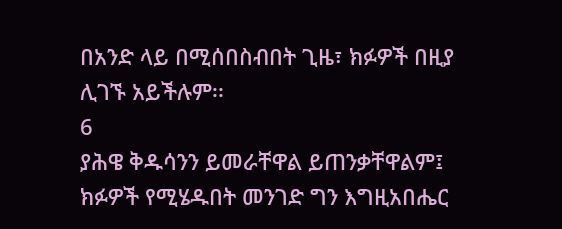በአንድ ላይ በሚሰበስብበት ጊዜ፣ ክፉዎች በዚያ ሊገኙ አይችሉም፡፡
6
ያሕዌ ቅዱሳንን ይመራቸዋል ይጠንቃቸዋልም፤ ክፉዎች የሚሄዱበት መንገድ ግን እግዚአበሔር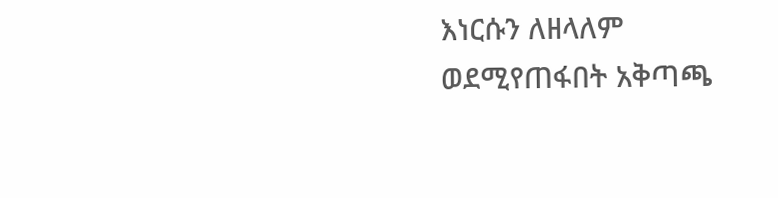እነርሱን ለዘላለም ወደሚየጠፋበት አቅጣጫ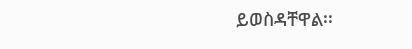ይወስዳቸዋል፡፡